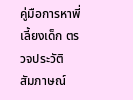คู่มือการหาพี่เลี้ยงเด็ก ตรวจประวัติ สัมภาษณ์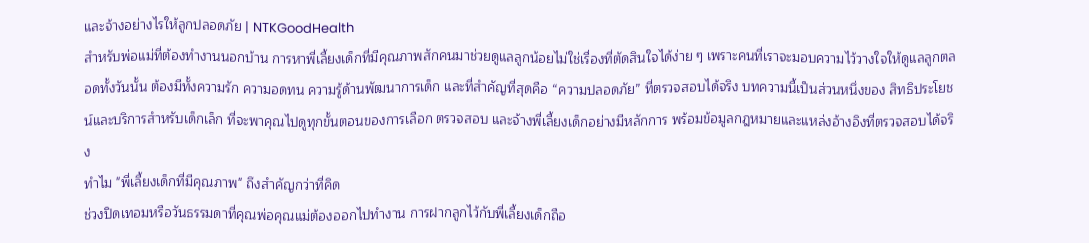และจ้างอย่างไรให้ลูกปลอดภัย | NTKGoodHealth
สำหรับพ่อแม่ที่ต้องทำงานนอกบ้าน การหาพี่เลี้ยงเด็กที่มีคุณภาพสักคนมาช่วยดูแลลูกน้อยไม่ใช่เรื่องที่ตัดสินใจได้ง่าย ๆ เพราะคนที่เราจะมอบความไว้วางใจให้ดูแลลูกตลอดทั้งวันนั้น ต้องมีทั้งความรัก ความอดทน ความรู้ด้านพัฒนาการเด็ก และที่สำคัญที่สุดคือ “ความปลอดภัย” ที่ตรวจสอบได้จริง บทความนี้เป็นส่วนหนึ่งของ สิทธิประโยชน์และบริการสำหรับเด็กเล็ก ที่จะพาคุณไปดูทุกขั้นตอนของการเลือก ตรวจสอบ และจ้างพี่เลี้ยงเด็กอย่างมีหลักการ พร้อมข้อมูลกฎหมายและแหล่งอ้างอิงที่ตรวจสอบได้จริง
ทำไม "พี่เลี้ยงเด็กที่มีคุณภาพ" ถึงสำคัญกว่าที่คิด
ช่วงปิดเทอมหรือวันธรรมดาที่คุณพ่อคุณแม่ต้องออกไปทำงาน การฝากลูกไว้กับพี่เลี้ยงเด็กถือ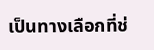เป็นทางเลือกที่ช่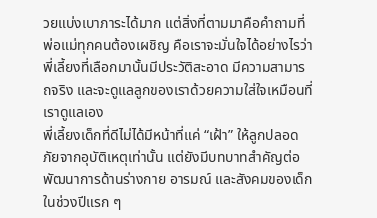วยแบ่งเบาภาระได้มาก แต่สิ่งที่ตามมาคือคำถามที่พ่อแม่ทุกคนต้องเผชิญ คือเราจะมั่นใจได้อย่างไรว่าพี่เลี้ยงที่เลือกมานั้นมีประวัติสะอาด มีความสามารถจริง และจะดูแลลูกของเราด้วยความใส่ใจเหมือนที่เราดูแลเอง
พี่เลี้ยงเด็กที่ดีไม่ได้มีหน้าที่แค่ “เฝ้า” ให้ลูกปลอดภัยจากอุบัติเหตุเท่านั้น แต่ยังมีบทบาทสำคัญต่อพัฒนาการด้านร่างกาย อารมณ์ และสังคมของเด็กในช่วงปีแรก ๆ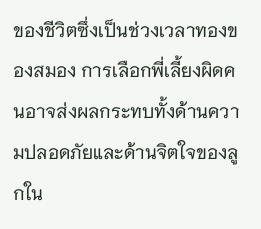ของชีวิตซึ่งเป็นช่วงเวลาทองของสมอง การเลือกพี่เลี้ยงผิดคนอาจส่งผลกระทบทั้งด้านความปลอดภัยและด้านจิตใจของลูกใน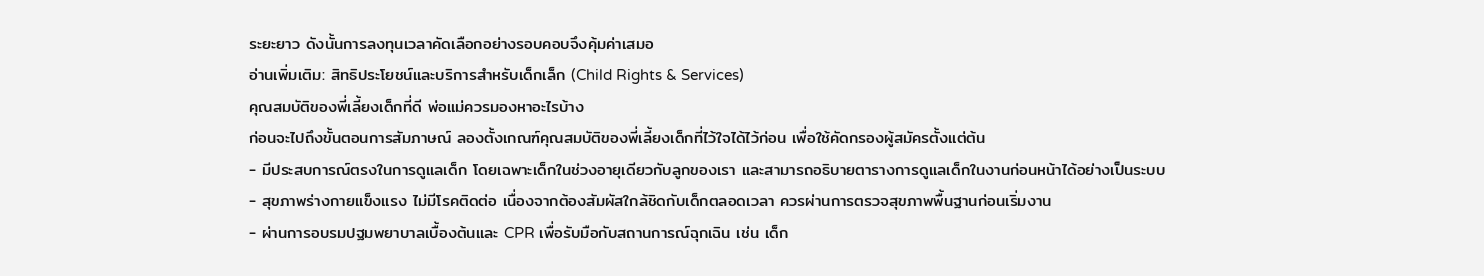ระยะยาว ดังนั้นการลงทุนเวลาคัดเลือกอย่างรอบคอบจึงคุ้มค่าเสมอ
อ่านเพิ่มเติม: สิทธิประโยชน์และบริการสำหรับเด็กเล็ก (Child Rights & Services)
คุณสมบัติของพี่เลี้ยงเด็กที่ดี พ่อแม่ควรมองหาอะไรบ้าง
ก่อนจะไปถึงขั้นตอนการสัมภาษณ์ ลองตั้งเกณฑ์คุณสมบัติของพี่เลี้ยงเด็กที่ไว้ใจได้ไว้ก่อน เพื่อใช้คัดกรองผู้สมัครตั้งแต่ต้น
- มีประสบการณ์ตรงในการดูแลเด็ก โดยเฉพาะเด็กในช่วงอายุเดียวกับลูกของเรา และสามารถอธิบายตารางการดูแลเด็กในงานก่อนหน้าได้อย่างเป็นระบบ
- สุขภาพร่างกายแข็งแรง ไม่มีโรคติดต่อ เนื่องจากต้องสัมผัสใกล้ชิดกับเด็กตลอดเวลา ควรผ่านการตรวจสุขภาพพื้นฐานก่อนเริ่มงาน
- ผ่านการอบรมปฐมพยาบาลเบื้องต้นและ CPR เพื่อรับมือกับสถานการณ์ฉุกเฉิน เช่น เด็ก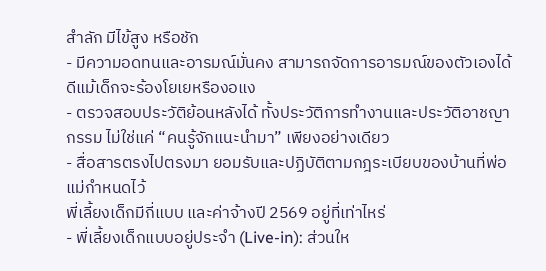สำลัก มีไข้สูง หรือชัก
- มีความอดทนและอารมณ์มั่นคง สามารถจัดการอารมณ์ของตัวเองได้ดีแม้เด็กจะร้องโยเยหรืองอแง
- ตรวจสอบประวัติย้อนหลังได้ ทั้งประวัติการทำงานและประวัติอาชญากรรม ไม่ใช่แค่ “คนรู้จักแนะนำมา” เพียงอย่างเดียว
- สื่อสารตรงไปตรงมา ยอมรับและปฏิบัติตามกฎระเบียบของบ้านที่พ่อแม่กำหนดไว้
พี่เลี้ยงเด็กมีกี่แบบ และค่าจ้างปี 2569 อยู่ที่เท่าไหร่
- พี่เลี้ยงเด็กแบบอยู่ประจำ (Live-in): ส่วนให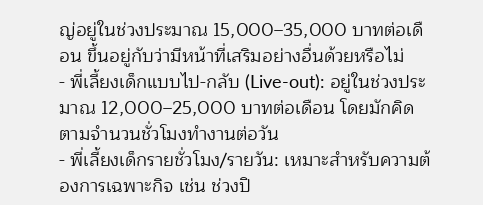ญ่อยู่ในช่วงประมาณ 15,000–35,000 บาทต่อเดือน ขึ้นอยู่กับว่ามีหน้าที่เสริมอย่างอื่นด้วยหรือไม่
- พี่เลี้ยงเด็กแบบไป-กลับ (Live-out): อยู่ในช่วงประมาณ 12,000–25,000 บาทต่อเดือน โดยมักคิดตามจำนวนชั่วโมงทำงานต่อวัน
- พี่เลี้ยงเด็กรายชั่วโมง/รายวัน: เหมาะสำหรับความต้องการเฉพาะกิจ เช่น ช่วงปิ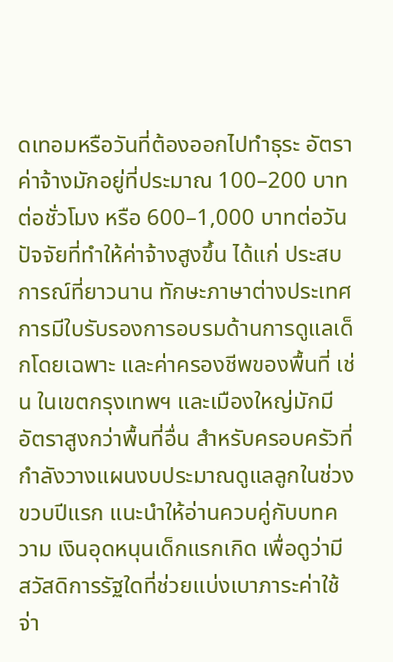ดเทอมหรือวันที่ต้องออกไปทำธุระ อัตราค่าจ้างมักอยู่ที่ประมาณ 100–200 บาทต่อชั่วโมง หรือ 600–1,000 บาทต่อวัน
ปัจจัยที่ทำให้ค่าจ้างสูงขึ้น ได้แก่ ประสบการณ์ที่ยาวนาน ทักษะภาษาต่างประเทศ การมีใบรับรองการอบรมด้านการดูแลเด็กโดยเฉพาะ และค่าครองชีพของพื้นที่ เช่น ในเขตกรุงเทพฯ และเมืองใหญ่มักมีอัตราสูงกว่าพื้นที่อื่น สำหรับครอบครัวที่กำลังวางแผนงบประมาณดูแลลูกในช่วงขวบปีแรก แนะนำให้อ่านควบคู่กับบทความ เงินอุดหนุนเด็กแรกเกิด เพื่อดูว่ามีสวัสดิการรัฐใดที่ช่วยแบ่งเบาภาระค่าใช้จ่า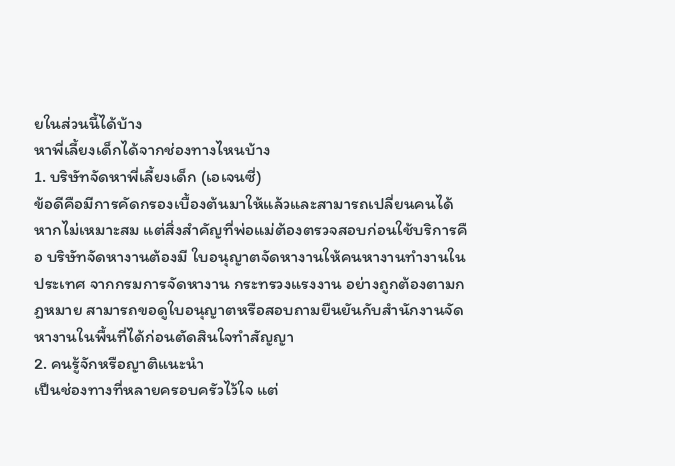ยในส่วนนี้ได้บ้าง
หาพี่เลี้ยงเด็กได้จากช่องทางไหนบ้าง
1. บริษัทจัดหาพี่เลี้ยงเด็ก (เอเจนซี่)
ข้อดีคือมีการคัดกรองเบื้องต้นมาให้แล้วและสามารถเปลี่ยนคนได้หากไม่เหมาะสม แต่สิ่งสำคัญที่พ่อแม่ต้องตรวจสอบก่อนใช้บริการคือ บริษัทจัดหางานต้องมี ใบอนุญาตจัดหางานให้คนหางานทำงานในประเทศ จากกรมการจัดหางาน กระทรวงแรงงาน อย่างถูกต้องตามกฎหมาย สามารถขอดูใบอนุญาตหรือสอบถามยืนยันกับสำนักงานจัดหางานในพื้นที่ได้ก่อนตัดสินใจทำสัญญา
2. คนรู้จักหรือญาติแนะนำ
เป็นช่องทางที่หลายครอบครัวไว้ใจ แต่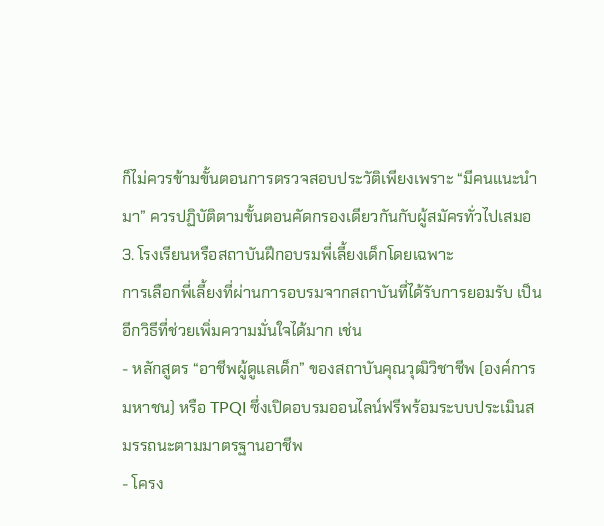ก็ไม่ควรข้ามขั้นตอนการตรวจสอบประวัติเพียงเพราะ “มีคนแนะนำมา” ควรปฏิบัติตามขั้นตอนคัดกรองเดียวกันกับผู้สมัครทั่วไปเสมอ
3. โรงเรียนหรือสถาบันฝึกอบรมพี่เลี้ยงเด็กโดยเฉพาะ
การเลือกพี่เลี้ยงที่ผ่านการอบรมจากสถาบันที่ได้รับการยอมรับ เป็นอีกวิธีที่ช่วยเพิ่มความมั่นใจได้มาก เช่น
- หลักสูตร “อาชีพผู้ดูแลเด็ก” ของสถาบันคุณวุฒิวิชาชีพ (องค์การมหาชน) หรือ TPQI ซึ่งเปิดอบรมออนไลน์ฟรีพร้อมระบบประเมินสมรรถนะตามมาตรฐานอาชีพ
- โครง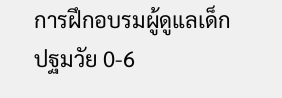การฝึกอบรมผู้ดูแลเด็กปฐมวัย 0-6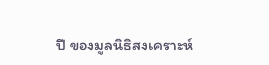ปี ของมูลนิธิสงเคราะห์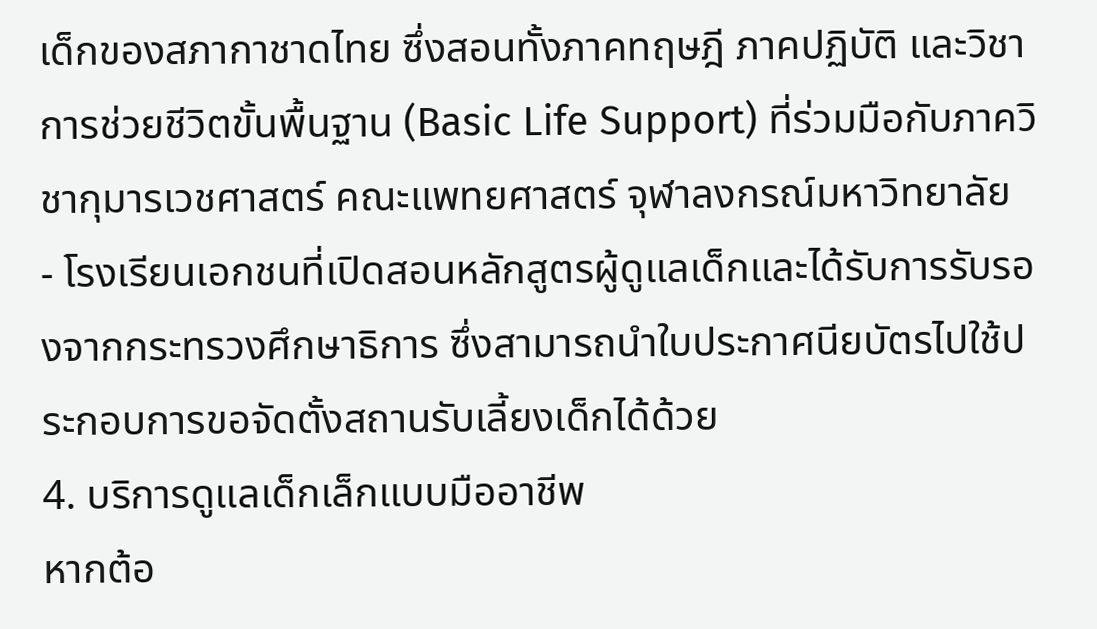เด็กของสภากาชาดไทย ซึ่งสอนทั้งภาคทฤษฎี ภาคปฏิบัติ และวิชาการช่วยชีวิตขั้นพื้นฐาน (Basic Life Support) ที่ร่วมมือกับภาควิชากุมารเวชศาสตร์ คณะแพทยศาสตร์ จุฬาลงกรณ์มหาวิทยาลัย
- โรงเรียนเอกชนที่เปิดสอนหลักสูตรผู้ดูแลเด็กและได้รับการรับรองจากกระทรวงศึกษาธิการ ซึ่งสามารถนำใบประกาศนียบัตรไปใช้ประกอบการขอจัดตั้งสถานรับเลี้ยงเด็กได้ด้วย
4. บริการดูแลเด็กเล็กแบบมืออาชีพ
หากต้อ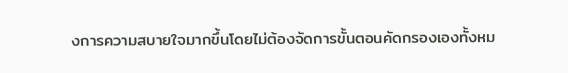งการความสบายใจมากขึ้นโดยไม่ต้องจัดการขั้นตอนคัดกรองเองทั้งหม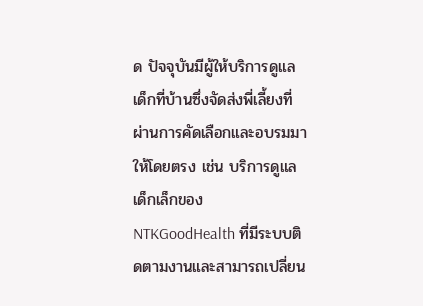ด ปัจจุบันมีผู้ให้บริการดูแลเด็กที่บ้านซึ่งจัดส่งพี่เลี้ยงที่ผ่านการคัดเลือกและอบรมมาให้โดยตรง เช่น บริการดูแลเด็กเล็กของ NTKGoodHealth ที่มีระบบติดตามงานและสามารถเปลี่ยน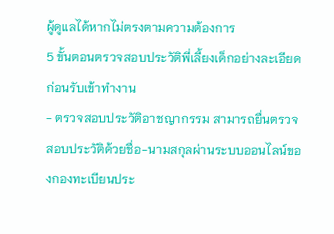ผู้ดูแลได้หากไม่ตรงตามความต้องการ
5 ขั้นตอนตรวจสอบประวัติพี่เลี้ยงเด็กอย่างละเอียด ก่อนรับเข้าทำงาน
- ตรวจสอบประวัติอาชญากรรม สามารถยื่นตรวจสอบประวัติด้วยชื่อ-นามสกุลผ่านระบบออนไลน์ของกองทะเบียนประ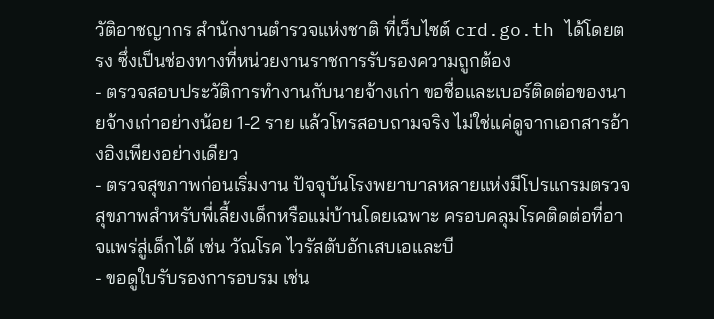วัติอาชญากร สำนักงานตำรวจแห่งชาติ ที่เว็บไซต์ crd.go.th ได้โดยตรง ซึ่งเป็นช่องทางที่หน่วยงานราชการรับรองความถูกต้อง
- ตรวจสอบประวัติการทำงานกับนายจ้างเก่า ขอชื่อและเบอร์ติดต่อของนายจ้างเก่าอย่างน้อย 1-2 ราย แล้วโทรสอบถามจริง ไม่ใช่แค่ดูจากเอกสารอ้างอิงเพียงอย่างเดียว
- ตรวจสุขภาพก่อนเริ่มงาน ปัจจุบันโรงพยาบาลหลายแห่งมีโปรแกรมตรวจสุขภาพสำหรับพี่เลี้ยงเด็กหรือแม่บ้านโดยเฉพาะ ครอบคลุมโรคติดต่อที่อาจแพร่สู่เด็กได้ เช่น วัณโรค ไวรัสตับอักเสบเอและบี
- ขอดูใบรับรองการอบรม เช่น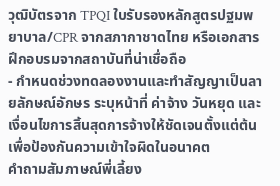วุฒิบัตรจาก TPQI ใบรับรองหลักสูตรปฐมพยาบาล/CPR จากสภากาชาดไทย หรือเอกสารฝึกอบรมจากสถาบันที่น่าเชื่อถือ
- กำหนดช่วงทดลองงานและทำสัญญาเป็นลายลักษณ์อักษร ระบุหน้าที่ ค่าจ้าง วันหยุด และเงื่อนไขการสิ้นสุดการจ้างให้ชัดเจนตั้งแต่ต้น เพื่อป้องกันความเข้าใจผิดในอนาคต
คำถามสัมภาษณ์พี่เลี้ยง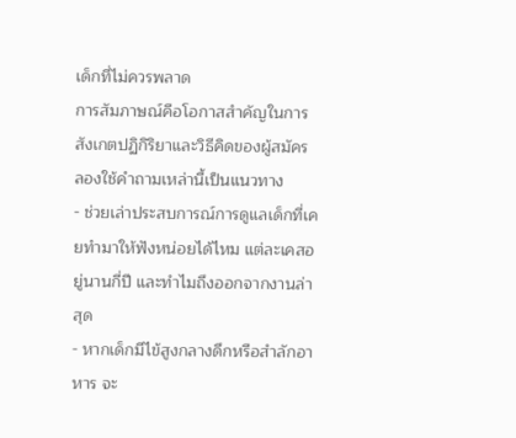เด็กที่ไม่ควรพลาด
การสัมภาษณ์คือโอกาสสำคัญในการสังเกตปฏิกิริยาและวิธีคิดของผู้สมัคร ลองใช้คำถามเหล่านี้เป็นแนวทาง
- ช่วยเล่าประสบการณ์การดูแลเด็กที่เคยทำมาให้ฟังหน่อยได้ไหม แต่ละเคสอยู่นานกี่ปี และทำไมถึงออกจากงานล่าสุด
- หากเด็กมีไข้สูงกลางดึกหรือสำลักอาหาร จะ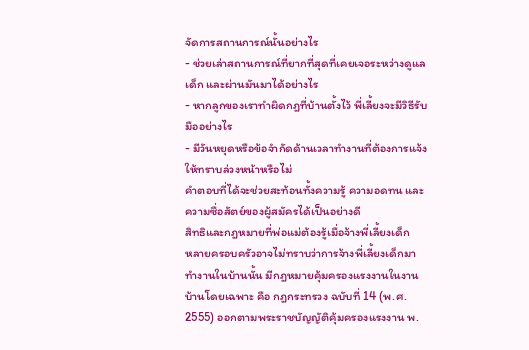จัดการสถานการณ์นั้นอย่างไร
- ช่วยเล่าสถานการณ์ที่ยากที่สุดที่เคยเจอระหว่างดูแลเด็ก และผ่านมันมาได้อย่างไร
- หากลูกของเราทำผิดกฎที่บ้านตั้งไว้ พี่เลี้ยงจะมีวิธีรับมืออย่างไร
- มีวันหยุดหรือข้อจำกัดด้านเวลาทำงานที่ต้องการแจ้งให้ทราบล่วงหน้าหรือไม่
คำตอบที่ได้จะช่วยสะท้อนทั้งความรู้ ความอดทน และความซื่อสัตย์ของผู้สมัครได้เป็นอย่างดี
สิทธิและกฎหมายที่พ่อแม่ต้องรู้เมื่อจ้างพี่เลี้ยงเด็ก
หลายครอบครัวอาจไม่ทราบว่าการจ้างพี่เลี้ยงเด็กมาทำงานในบ้านนั้น มีกฎหมายคุ้มครองแรงงานในงานบ้านโดยเฉพาะ คือ กฎกระทรวง ฉบับที่ 14 (พ.ศ. 2555) ออกตามพระราชบัญญัติคุ้มครองแรงงาน พ.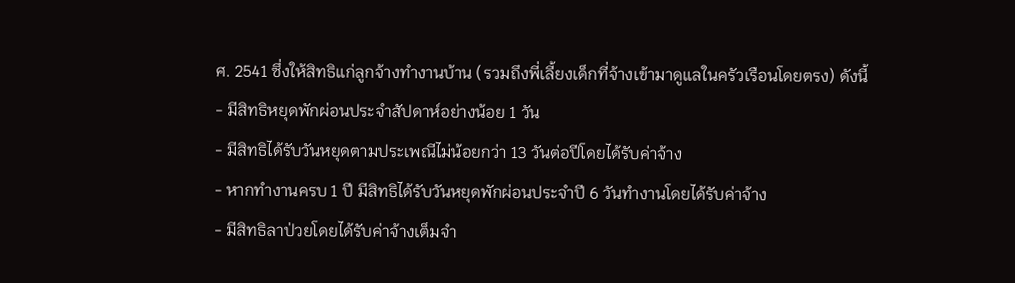ศ. 2541 ซึ่งให้สิทธิแก่ลูกจ้างทำงานบ้าน (รวมถึงพี่เลี้ยงเด็กที่จ้างเข้ามาดูแลในครัวเรือนโดยตรง) ดังนี้
- มีสิทธิหยุดพักผ่อนประจำสัปดาห์อย่างน้อย 1 วัน
- มีสิทธิได้รับวันหยุดตามประเพณีไม่น้อยกว่า 13 วันต่อปีโดยได้รับค่าจ้าง
- หากทำงานครบ 1 ปี มีสิทธิได้รับวันหยุดพักผ่อนประจำปี 6 วันทำงานโดยได้รับค่าจ้าง
- มีสิทธิลาป่วยโดยได้รับค่าจ้างเต็มจำ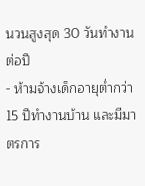นวนสูงสุด 30 วันทำงานต่อปี
- ห้ามจ้างเด็กอายุต่ำกว่า 15 ปีทำงานบ้าน และมีมาตรการ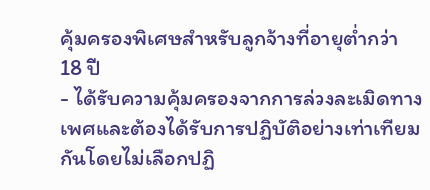คุ้มครองพิเศษสำหรับลูกจ้างที่อายุต่ำกว่า 18 ปี
- ได้รับความคุ้มครองจากการล่วงละเมิดทางเพศและต้องได้รับการปฏิบัติอย่างเท่าเทียมกันโดยไม่เลือกปฏิ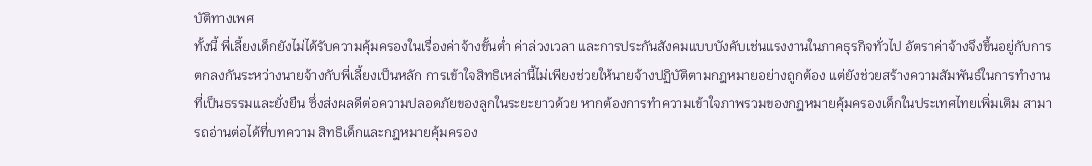บัติทางเพศ
ทั้งนี้ พี่เลี้ยงเด็กยังไม่ได้รับความคุ้มครองในเรื่องค่าจ้างขั้นต่ำ ค่าล่วงเวลา และการประกันสังคมแบบบังคับเช่นแรงงานในภาคธุรกิจทั่วไป อัตราค่าจ้างจึงขึ้นอยู่กับการตกลงกันระหว่างนายจ้างกับพี่เลี้ยงเป็นหลัก การเข้าใจสิทธิเหล่านี้ไม่เพียงช่วยให้นายจ้างปฏิบัติตามกฎหมายอย่างถูกต้อง แต่ยังช่วยสร้างความสัมพันธ์ในการทำงานที่เป็นธรรมและยั่งยืน ซึ่งส่งผลดีต่อความปลอดภัยของลูกในระยะยาวด้วย หากต้องการทำความเข้าใจภาพรวมของกฎหมายคุ้มครองเด็กในประเทศไทยเพิ่มเติม สามารถอ่านต่อได้ที่บทความ สิทธิเด็กและกฎหมายคุ้มครอง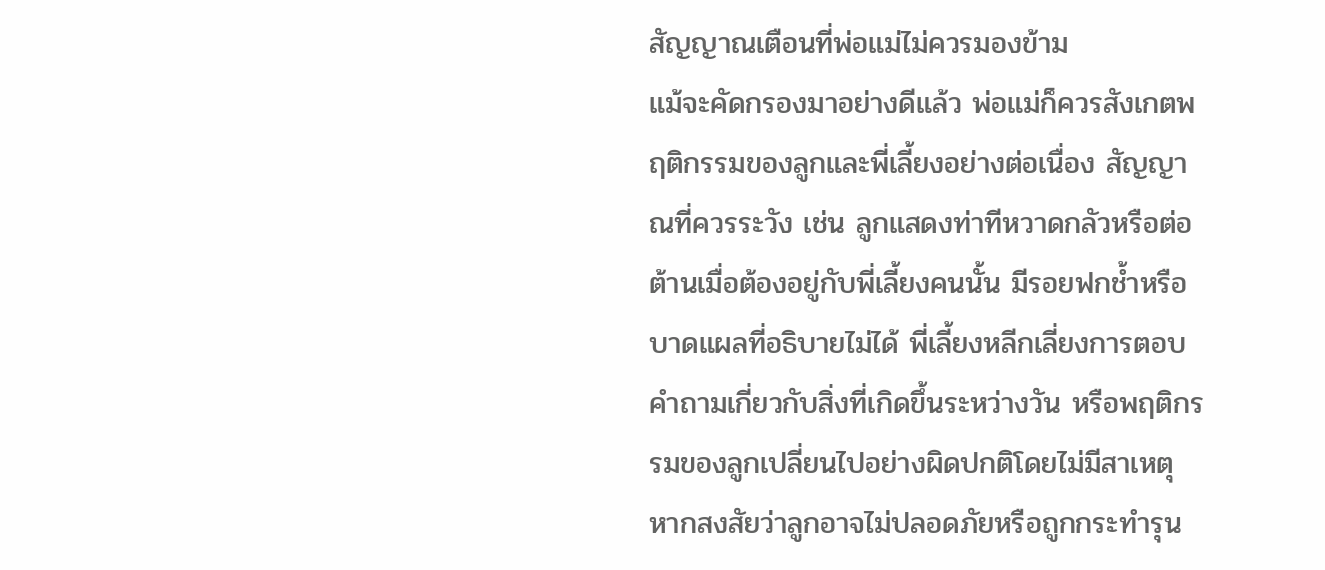สัญญาณเตือนที่พ่อแม่ไม่ควรมองข้าม
แม้จะคัดกรองมาอย่างดีแล้ว พ่อแม่ก็ควรสังเกตพฤติกรรมของลูกและพี่เลี้ยงอย่างต่อเนื่อง สัญญาณที่ควรระวัง เช่น ลูกแสดงท่าทีหวาดกลัวหรือต่อต้านเมื่อต้องอยู่กับพี่เลี้ยงคนนั้น มีรอยฟกช้ำหรือบาดแผลที่อธิบายไม่ได้ พี่เลี้ยงหลีกเลี่ยงการตอบคำถามเกี่ยวกับสิ่งที่เกิดขึ้นระหว่างวัน หรือพฤติกรรมของลูกเปลี่ยนไปอย่างผิดปกติโดยไม่มีสาเหตุ
หากสงสัยว่าลูกอาจไม่ปลอดภัยหรือถูกกระทำรุน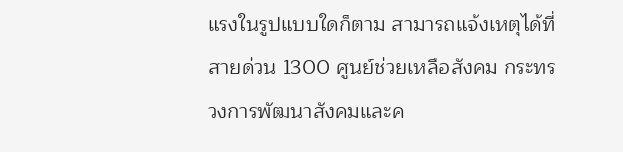แรงในรูปแบบใดก็ตาม สามารถแจ้งเหตุได้ที่สายด่วน 1300 ศูนย์ช่วยเหลือสังคม กระทรวงการพัฒนาสังคมและค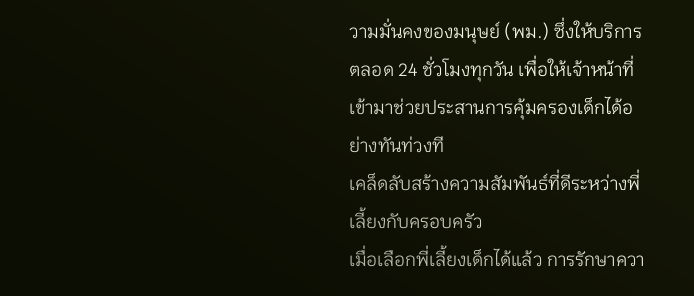วามมั่นคงของมนุษย์ (พม.) ซึ่งให้บริการตลอด 24 ชั่วโมงทุกวัน เพื่อให้เจ้าหน้าที่เข้ามาช่วยประสานการคุ้มครองเด็กได้อย่างทันท่วงที
เคล็ดลับสร้างความสัมพันธ์ที่ดีระหว่างพี่เลี้ยงกับครอบครัว
เมื่อเลือกพี่เลี้ยงเด็กได้แล้ว การรักษาควา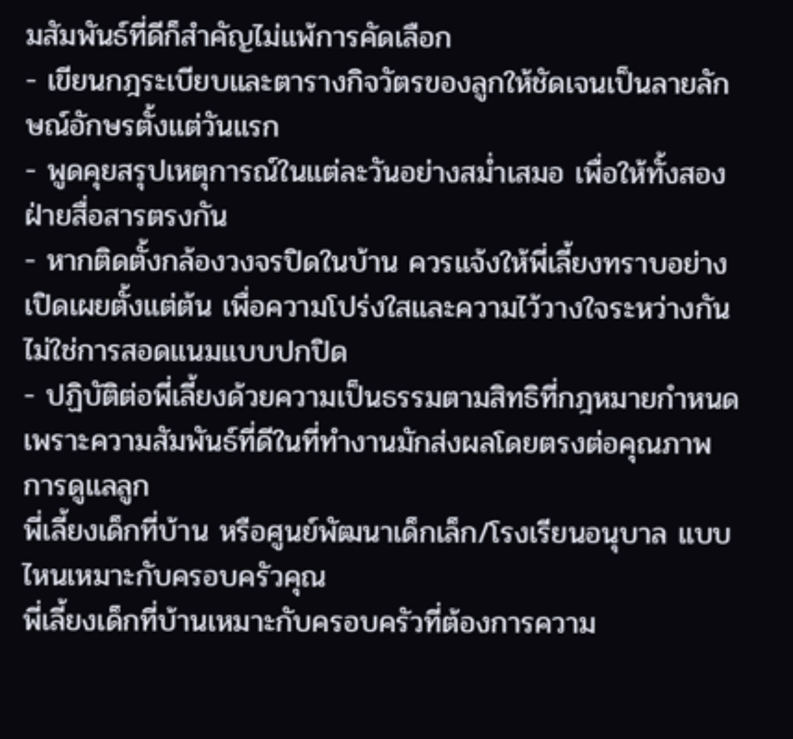มสัมพันธ์ที่ดีก็สำคัญไม่แพ้การคัดเลือก
- เขียนกฎระเบียบและตารางกิจวัตรของลูกให้ชัดเจนเป็นลายลักษณ์อักษรตั้งแต่วันแรก
- พูดคุยสรุปเหตุการณ์ในแต่ละวันอย่างสม่ำเสมอ เพื่อให้ทั้งสองฝ่ายสื่อสารตรงกัน
- หากติดตั้งกล้องวงจรปิดในบ้าน ควรแจ้งให้พี่เลี้ยงทราบอย่างเปิดเผยตั้งแต่ต้น เพื่อความโปร่งใสและความไว้วางใจระหว่างกัน ไม่ใช่การสอดแนมแบบปกปิด
- ปฏิบัติต่อพี่เลี้ยงด้วยความเป็นธรรมตามสิทธิที่กฎหมายกำหนด เพราะความสัมพันธ์ที่ดีในที่ทำงานมักส่งผลโดยตรงต่อคุณภาพการดูแลลูก
พี่เลี้ยงเด็กที่บ้าน หรือศูนย์พัฒนาเด็กเล็ก/โรงเรียนอนุบาล แบบไหนเหมาะกับครอบครัวคุณ
พี่เลี้ยงเด็กที่บ้านเหมาะกับครอบครัวที่ต้องการความ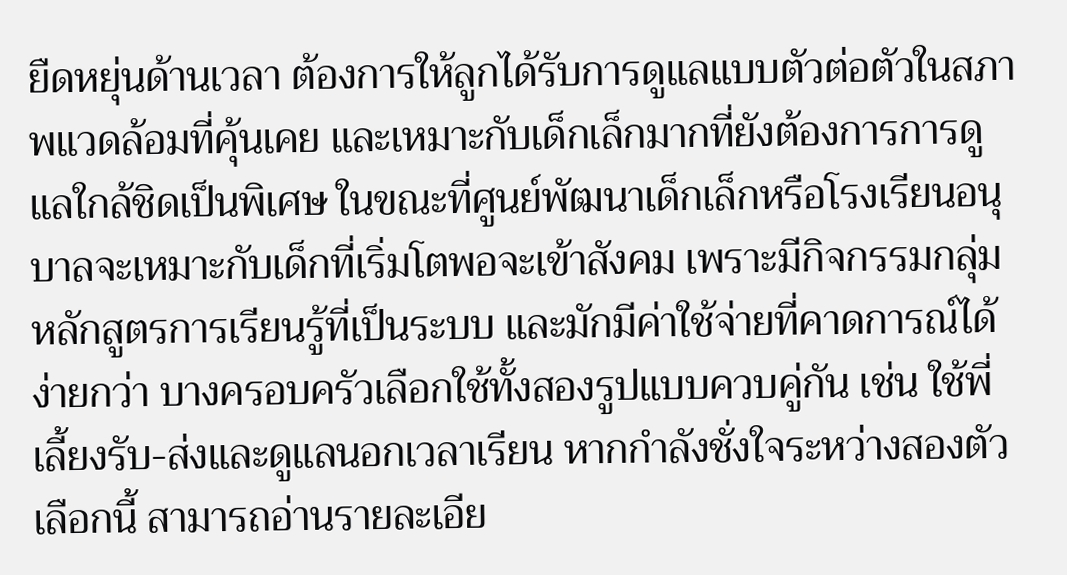ยืดหยุ่นด้านเวลา ต้องการให้ลูกได้รับการดูแลแบบตัวต่อตัวในสภาพแวดล้อมที่คุ้นเคย และเหมาะกับเด็กเล็กมากที่ยังต้องการการดูแลใกล้ชิดเป็นพิเศษ ในขณะที่ศูนย์พัฒนาเด็กเล็กหรือโรงเรียนอนุบาลจะเหมาะกับเด็กที่เริ่มโตพอจะเข้าสังคม เพราะมีกิจกรรมกลุ่ม หลักสูตรการเรียนรู้ที่เป็นระบบ และมักมีค่าใช้จ่ายที่คาดการณ์ได้ง่ายกว่า บางครอบครัวเลือกใช้ทั้งสองรูปแบบควบคู่กัน เช่น ใช้พี่เลี้ยงรับ-ส่งและดูแลนอกเวลาเรียน หากกำลังชั่งใจระหว่างสองตัวเลือกนี้ สามารถอ่านรายละเอีย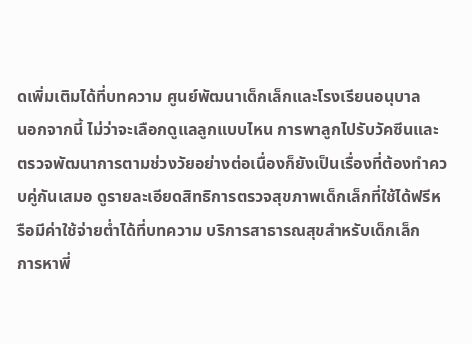ดเพิ่มเติมได้ที่บทความ ศูนย์พัฒนาเด็กเล็กและโรงเรียนอนุบาล
นอกจากนี้ ไม่ว่าจะเลือกดูแลลูกแบบไหน การพาลูกไปรับวัคซีนและตรวจพัฒนาการตามช่วงวัยอย่างต่อเนื่องก็ยังเป็นเรื่องที่ต้องทำควบคู่กันเสมอ ดูรายละเอียดสิทธิการตรวจสุขภาพเด็กเล็กที่ใช้ได้ฟรีหรือมีค่าใช้จ่ายต่ำได้ที่บทความ บริการสาธารณสุขสำหรับเด็กเล็ก
การหาพี่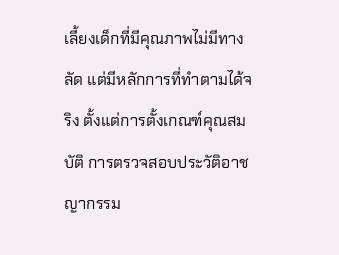เลี้ยงเด็กที่มีคุณภาพไม่มีทางลัด แต่มีหลักการที่ทำตามได้จริง ตั้งแต่การตั้งเกณฑ์คุณสมบัติ การตรวจสอบประวัติอาชญากรรม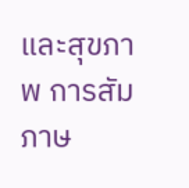และสุขภาพ การสัมภาษ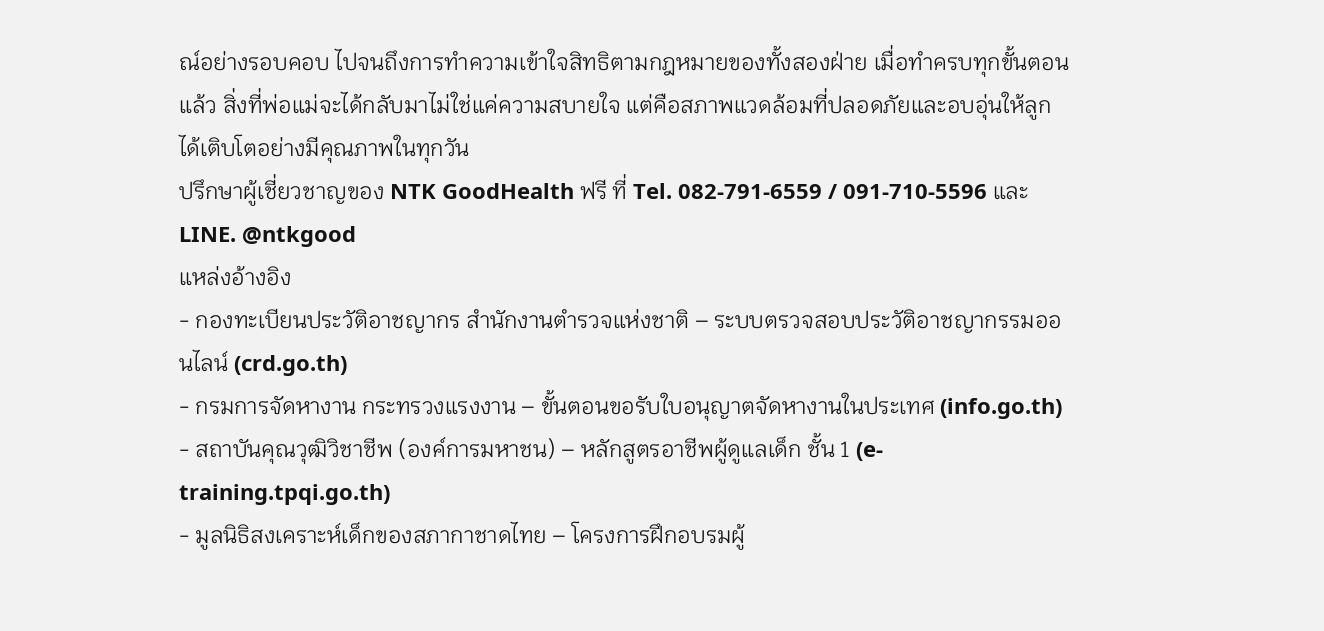ณ์อย่างรอบคอบ ไปจนถึงการทำความเข้าใจสิทธิตามกฎหมายของทั้งสองฝ่าย เมื่อทำครบทุกขั้นตอนแล้ว สิ่งที่พ่อแม่จะได้กลับมาไม่ใช่แค่ความสบายใจ แต่คือสภาพแวดล้อมที่ปลอดภัยและอบอุ่นให้ลูกได้เติบโตอย่างมีคุณภาพในทุกวัน
ปรึกษาผู้เชี่ยวชาญของ NTK GoodHealth ฟรี ที่ Tel. 082-791-6559 / 091-710-5596 และ LINE. @ntkgood
แหล่งอ้างอิง
- กองทะเบียนประวัติอาชญากร สำนักงานตำรวจแห่งชาติ – ระบบตรวจสอบประวัติอาชญากรรมออนไลน์ (crd.go.th)
- กรมการจัดหางาน กระทรวงแรงงาน – ขั้นตอนขอรับใบอนุญาตจัดหางานในประเทศ (info.go.th)
- สถาบันคุณวุฒิวิชาชีพ (องค์การมหาชน) – หลักสูตรอาชีพผู้ดูแลเด็ก ชั้น 1 (e-training.tpqi.go.th)
- มูลนิธิสงเคราะห์เด็กของสภากาชาดไทย – โครงการฝึกอบรมผู้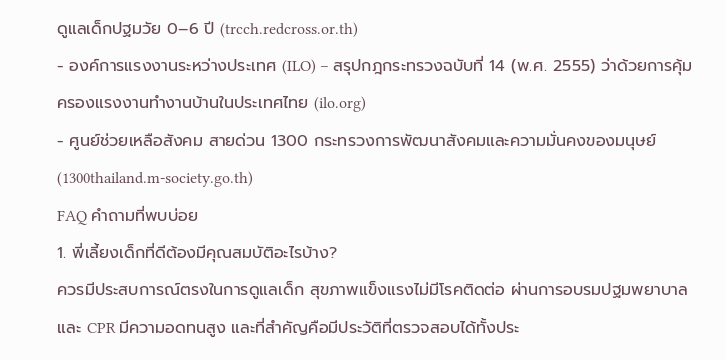ดูแลเด็กปฐมวัย 0–6 ปี (trcch.redcross.or.th)
- องค์การแรงงานระหว่างประเทศ (ILO) – สรุปกฎกระทรวงฉบับที่ 14 (พ.ศ. 2555) ว่าด้วยการคุ้มครองแรงงานทำงานบ้านในประเทศไทย (ilo.org)
- ศูนย์ช่วยเหลือสังคม สายด่วน 1300 กระทรวงการพัฒนาสังคมและความมั่นคงของมนุษย์ (1300thailand.m-society.go.th)
FAQ คำถามที่พบบ่อย
1. พี่เลี้ยงเด็กที่ดีต้องมีคุณสมบัติอะไรบ้าง?
ควรมีประสบการณ์ตรงในการดูแลเด็ก สุขภาพแข็งแรงไม่มีโรคติดต่อ ผ่านการอบรมปฐมพยาบาลและ CPR มีความอดทนสูง และที่สำคัญคือมีประวัติที่ตรวจสอบได้ทั้งประ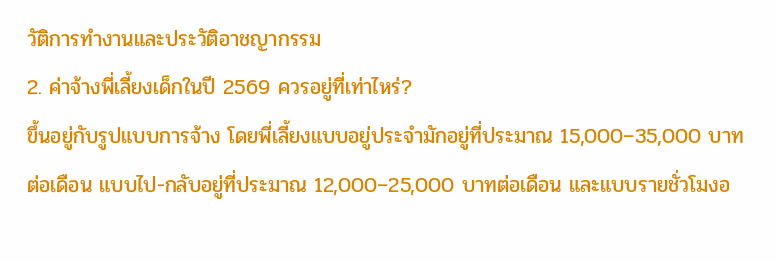วัติการทำงานและประวัติอาชญากรรม
2. ค่าจ้างพี่เลี้ยงเด็กในปี 2569 ควรอยู่ที่เท่าไหร่?
ขึ้นอยู่กับรูปแบบการจ้าง โดยพี่เลี้ยงแบบอยู่ประจำมักอยู่ที่ประมาณ 15,000–35,000 บาทต่อเดือน แบบไป-กลับอยู่ที่ประมาณ 12,000–25,000 บาทต่อเดือน และแบบรายชั่วโมงอ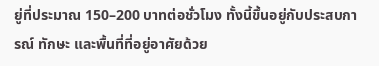ยู่ที่ประมาณ 150–200 บาทต่อชั่วโมง ทั้งนี้ขึ้นอยู่กับประสบการณ์ ทักษะ และพื้นที่ที่อยู่อาศัยด้วย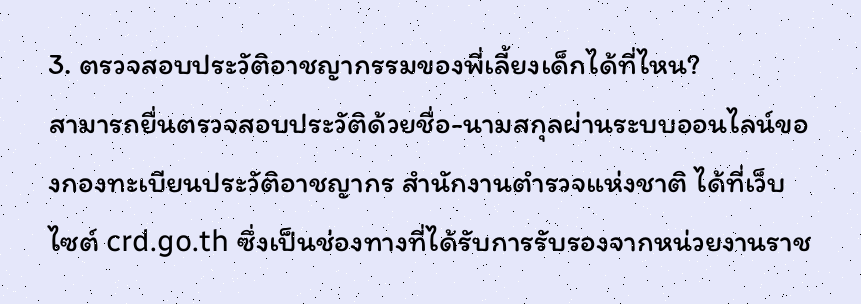3. ตรวจสอบประวัติอาชญากรรมของพี่เลี้ยงเด็กได้ที่ไหน?
สามารถยื่นตรวจสอบประวัติด้วยชื่อ-นามสกุลผ่านระบบออนไลน์ของกองทะเบียนประวัติอาชญากร สำนักงานตำรวจแห่งชาติ ได้ที่เว็บไซต์ crd.go.th ซึ่งเป็นช่องทางที่ได้รับการรับรองจากหน่วยงานราช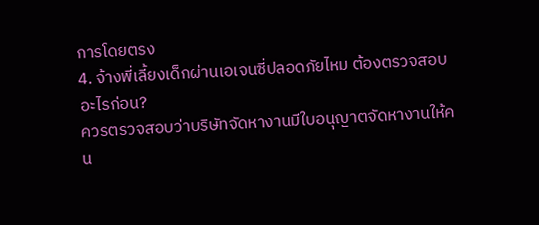การโดยตรง
4. จ้างพี่เลี้ยงเด็กผ่านเอเจนซี่ปลอดภัยไหม ต้องตรวจสอบอะไรก่อน?
ควรตรวจสอบว่าบริษัทจัดหางานมีใบอนุญาตจัดหางานให้คน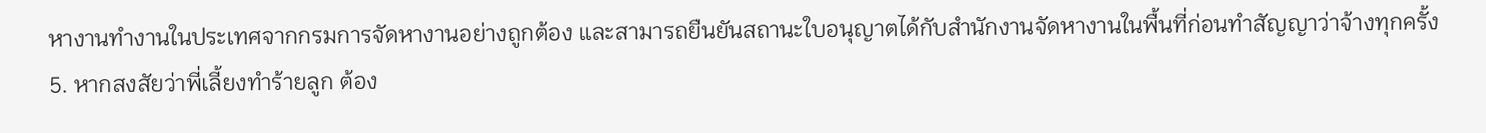หางานทำงานในประเทศจากกรมการจัดหางานอย่างถูกต้อง และสามารถยืนยันสถานะใบอนุญาตได้กับสำนักงานจัดหางานในพื้นที่ก่อนทำสัญญาว่าจ้างทุกครั้ง
5. หากสงสัยว่าพี่เลี้ยงทำร้ายลูก ต้อง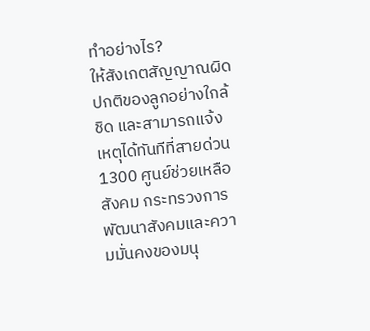ทำอย่างไร?
ให้สังเกตสัญญาณผิดปกติของลูกอย่างใกล้ชิด และสามารถแจ้งเหตุได้ทันทีที่สายด่วน 1300 ศูนย์ช่วยเหลือสังคม กระทรวงการพัฒนาสังคมและความมั่นคงของมนุ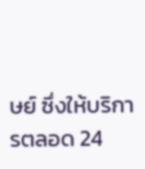ษย์ ซึ่งให้บริการตลอด 24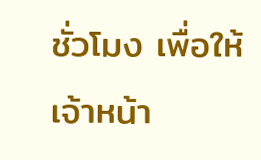ชั่วโมง เพื่อให้เจ้าหน้า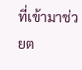ที่เข้ามาช่วยต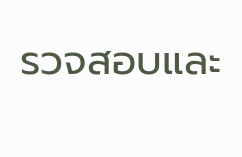รวจสอบและ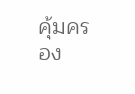คุ้มครอง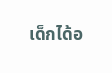เด็กได้อ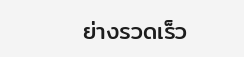ย่างรวดเร็ว